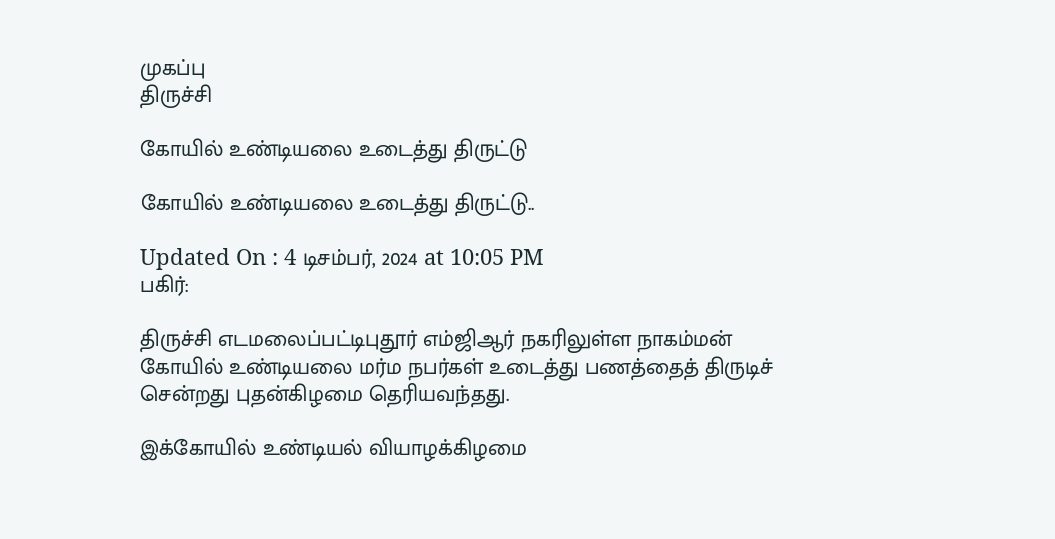முகப்பு
திருச்சி

கோயில் உண்டியலை உடைத்து திருட்டு

கோயில் உண்டியலை உடைத்து திருட்டு..

Updated On : 4 டிசம்பர், 2024 at 10:05 PM
பகிர்:

திருச்சி எடமலைப்பட்டிபுதூர் எம்ஜிஆர் நகரிலுள்ள நாகம்மன் கோயில் உண்டியலை மர்ம நபர்கள் உடைத்து பணத்தைத் திருடிச் சென்றது புதன்கிழமை தெரியவந்தது.

இக்கோயில் உண்டியல் வியாழக்கிழமை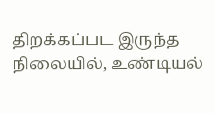திறக்கப்பட இருந்த நிலையில், உண்டியல்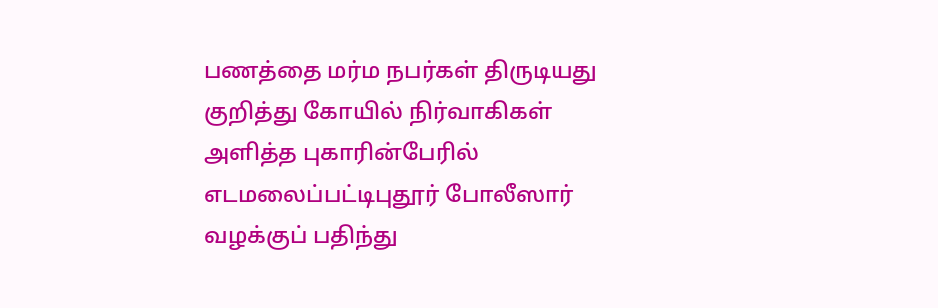பணத்தை மர்ம நபர்கள் திருடியது குறித்து கோயில் நிர்வாகிகள் அளித்த புகாரின்பேரில் எடமலைப்பட்டிபுதூர் போலீஸார் வழக்குப் பதிந்து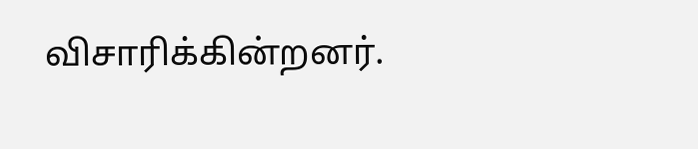விசாரிக்கின்றனர்.